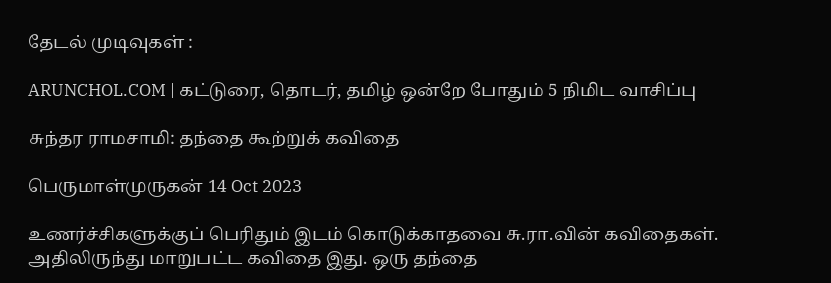தேடல் முடிவுகள் :

ARUNCHOL.COM | கட்டுரை, தொடர், தமிழ் ஒன்றே போதும் 5 நிமிட வாசிப்பு

சுந்தர ராமசாமி: தந்தை கூற்றுக் கவிதை

பெருமாள்முருகன் 14 Oct 2023

உணர்ச்சிகளுக்குப் பெரிதும் இடம் கொடுக்காதவை சு.ரா.வின் கவிதைகள். அதிலிருந்து மாறுபட்ட கவிதை இது. ஒரு தந்தை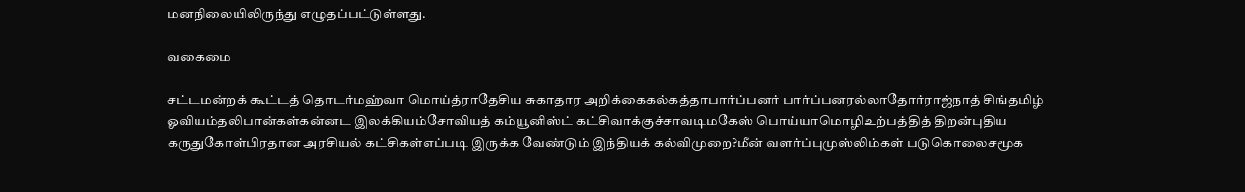மனநிலையிலிருந்து எழுதப்பட்டுள்ளது.

வகைமை

சட்டமன்றக் கூட்டத் தொடர்மஹ்வா மொய்த்ராதேசிய சுகாதார அறிக்கைகல்கத்தாபார்ப்பனர் பார்ப்பனரல்லாதோர்ராஜ்நாத் சிங்தமிழ் ஓவியம்தலிபான்கள்கன்னட இலக்கியம்சோவியத் கம்யூனிஸ்ட் கட்சிவாக்குச்சாவடிமகேஸ் பொய்யாமொழிஉற்பத்தித் திறன்புதிய கருதுகோள்பிரதான அரசியல் கட்சிகள்எப்படி இருக்க வேண்டும் இந்தியக் கல்விமுறை?மீன் வளர்ப்புமுஸ்லிம்கள் படுகொலைசமூக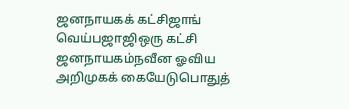ஜனநாயகக் கட்சிஜாங் வெய்பஜாஜிஒரு கட்சி ஜனநாயகம்நவீன ஓவிய அறிமுகக் கையேடுபொதுத்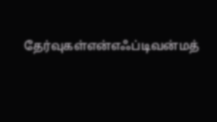தேர்வுகள்என்எஃப்டிவன்மத்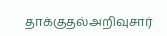தாக்குதல்அறிவுசார்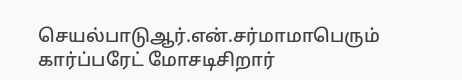செயல்பாடுஆர்.என்.சர்மாமாபெரும் கார்ப்பரேட் மோசடிசிறார்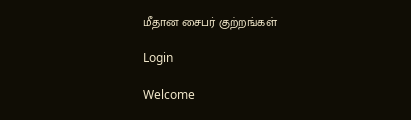மீதான சைபர் குற்றங்கள்

Login

Welcome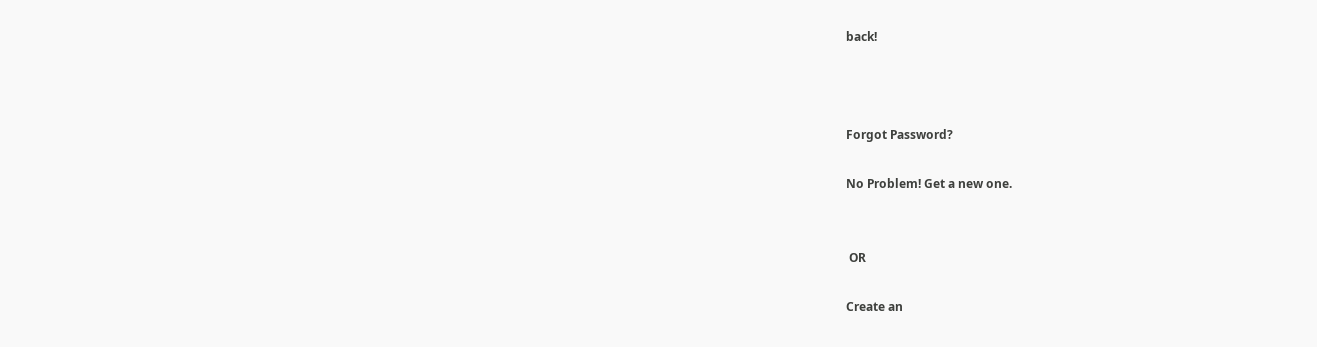back!



Forgot Password?

No Problem! Get a new one.


 OR

Create an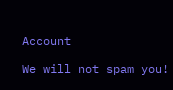Account

We will not spam you!